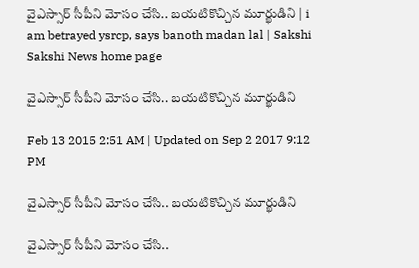వైఎస్సార్ సీపీని మోసం చేసి.. బయటికొచ్చిన మూర్ఖుడిని | i am betrayed ysrcp, says banoth madan lal | Sakshi
Sakshi News home page

వైఎస్సార్ సీపీని మోసం చేసి.. బయటికొచ్చిన మూర్ఖుడిని

Feb 13 2015 2:51 AM | Updated on Sep 2 2017 9:12 PM

వైఎస్సార్ సీపీని మోసం చేసి.. బయటికొచ్చిన మూర్ఖుడిని

వైఎస్సార్ సీపీని మోసం చేసి..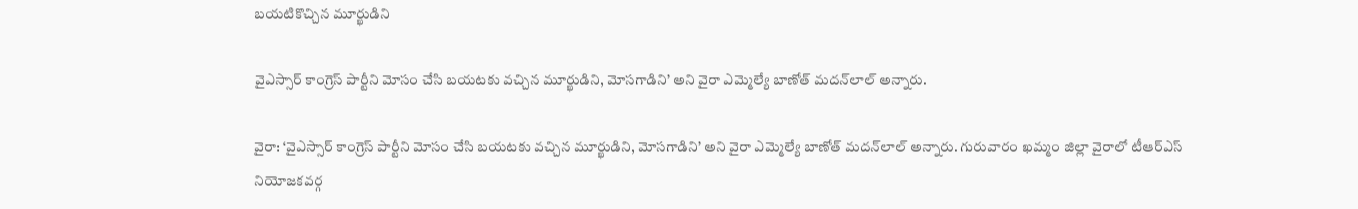బయటికొచ్చిన మూర్ఖుడిని

వైఎస్సార్ కాంగ్రెస్ పార్టీని మోసం చేసి బయటకు వచ్చిన మూర్ఖుడిని, మోసగాడిని’ అని వైరా ఎమ్మెల్యే బాణోత్ మదన్‌లాల్ అన్నారు.

వైరా: ‘వైఎస్సార్ కాంగ్రెస్ పార్టీని మోసం చేసి బయటకు వచ్చిన మూర్ఖుడిని, మోసగాడిని’ అని వైరా ఎమ్మెల్యే బాణోత్ మదన్‌లాల్ అన్నారు. గురువారం ఖమ్మం జిల్లా వైరాలో టీఆర్‌ఎస్ నియోజకవర్గ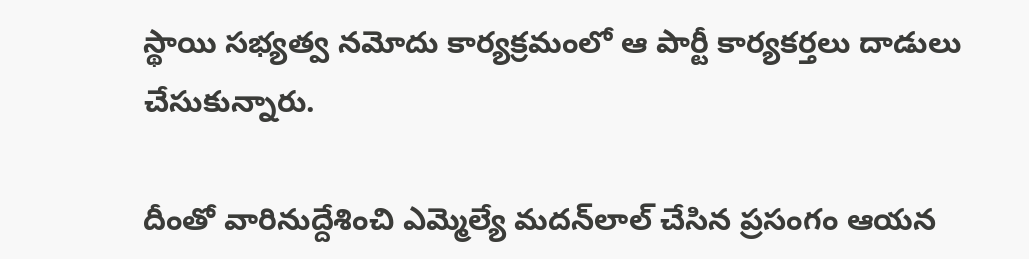స్థాయి సభ్యత్వ నమోదు కార్యక్రమంలో ఆ పార్టీ కార్యకర్తలు దాడులు చేసుకున్నారు.

దీంతో వారినుద్దేశించి ఎమ్మెల్యే మదన్‌లాల్ చేసిన ప్రసంగం ఆయన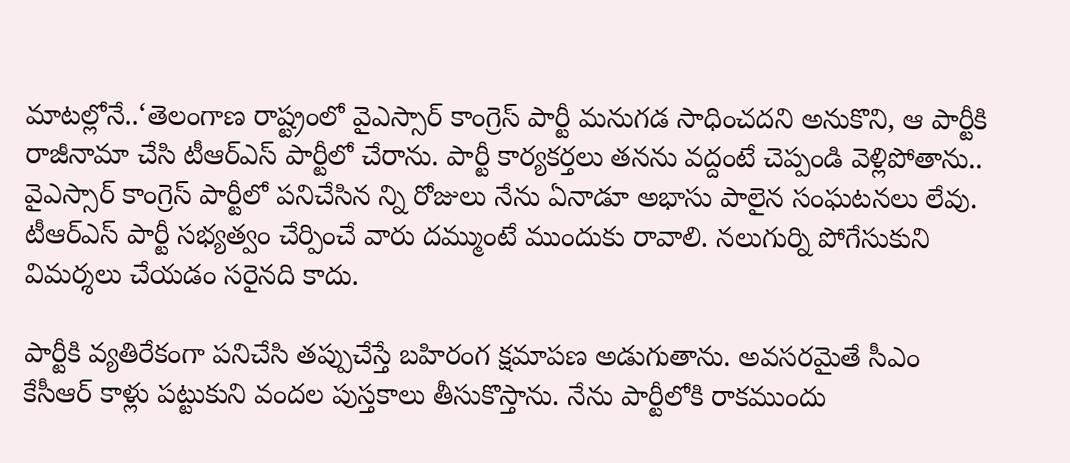మాటల్లోనే..‘తెలంగాణ రాష్ట్రంలో వైఎస్సార్ కాంగ్రెస్ పార్టీ మనుగడ సాధించదని అనుకొని, ఆ పార్టీకి రాజీనామా చేసి టీఆర్‌ఎస్ పార్టీలో చేరాను. పార్టీ కార్యకర్తలు తనను వద్దంటే చెప్పండి వెళ్లిపోతాను.. వైఎస్సార్ కాంగ్రెస్ పార్టీలో పనిచేసిన న్ని రోజులు నేను ఏనాడూ అభాసు పాలైన సంఘటనలు లేవు. టీఆర్‌ఎస్ పార్టీ సభ్యత్వం చేర్పించే వారు దమ్ముంటే ముందుకు రావాలి. నలుగుర్ని పోగేసుకుని విమర్శలు చేయడం సరైనది కాదు.

పార్టీకి వ్యతిరేకంగా పనిచేసి తప్పుచేస్తే బహిరంగ క్షమాపణ అడుగుతాను. అవసరమైతే సీఎం కేసీఆర్ కాళ్లు పట్టుకుని వందల పుస్తకాలు తీసుకొస్తాను. నేను పార్టీలోకి రాకముందు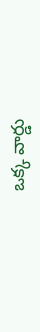ఒక్క వార్డు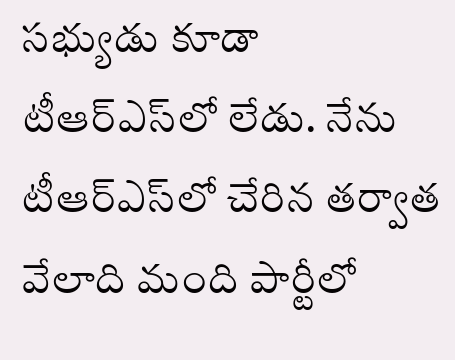సభ్యుడు కూడా టీఆర్‌ఎస్‌లో లేడు. నేను టీఆర్‌ఎస్‌లో చేరిన తర్వాత వేలాది మంది పార్టీలో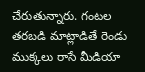చేరుతున్నారు. గంటల తరబడి మాట్లాడితే రెండు ముక్కలు రాసే మీడియా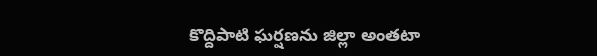కొద్దిపాటి ఘర్షణను జిల్లా అంతటా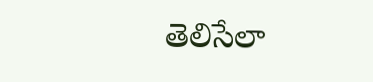తెలిసేలా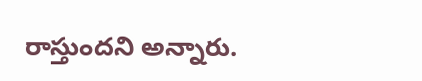రాస్తుందని అన్నారు.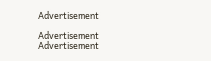Advertisement

Advertisement
Advertisement